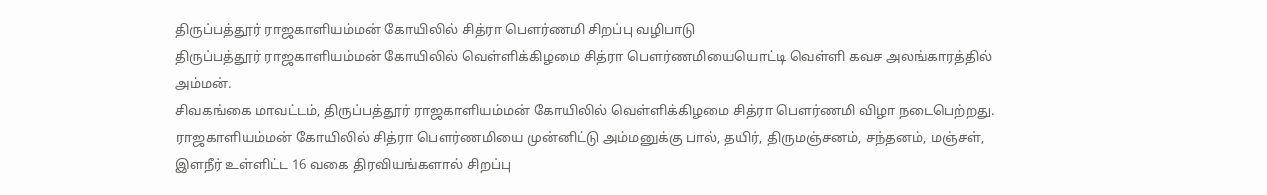திருப்பத்தூர் ராஜகாளியம்மன் கோயிலில் சித்ரா பௌர்ணமி சிறப்பு வழிபாடு
திருப்பத்தூர் ராஜகாளியம்மன் கோயிலில் வெள்ளிக்கிழமை சித்ரா பௌர்ணமியையொட்டி வெள்ளி கவச அலங்காரத்தில் அம்மன்.
சிவகங்கை மாவட்டம், திருப்பத்தூர் ராஜகாளியம்மன் கோயிலில் வெள்ளிக்கிழமை சித்ரா பௌர்ணமி விழா நடைபெற்றது.
ராஜகாளியம்மன் கோயிலில் சித்ரா பௌர்ணமியை முன்னிட்டு அம்மனுக்கு பால், தயிர், திருமஞ்சனம், சந்தனம், மஞ்சள், இளநீர் உள்ளிட்ட 16 வகை திரவியங்களால் சிறப்பு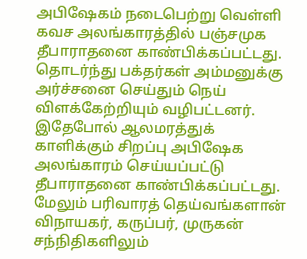அபிஷேகம் நடைபெற்று வெள்ளி கவச அலங்காரத்தில் பஞ்சமுக தீபாராதனை காண்பிக்கப்பட்டது. தொடர்ந்து பக்தர்கள் அம்மனுக்கு அர்ச்சனை செய்தும் நெய் விளக்கேற்றியும் வழிபட்டனர். இதேபோல் ஆலமரத்துக் காளிக்கும் சிறப்பு அபிஷேக அலங்காரம் செய்யப்பட்டு தீபாராதனை காண்பிக்கப்பட்டது. மேலும் பரிவாரத் தெய்வங்களான் விநாயகர், கருப்பர், முருகன் சந்நிதிகளிலும்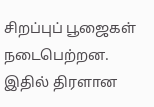சிறப்புப் பூஜைகள் நடைபெற்றன. இதில் திரளான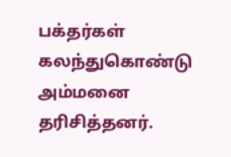பக்தர்கள் கலந்துகொண்டு அம்மனை தரிசித்தனர்.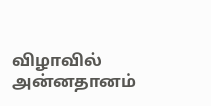விழாவில் அன்னதானம்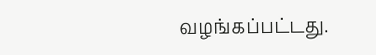வழங்கப்பட்டது.